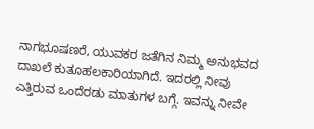ನಾಗಭೂಷಣರೆ, ಯುವಕರ ಜತೆಗಿನ ನಿಮ್ಮ ಅನುಭವದ ದಾಖಲೆ ಕುತೂಹಲಕಾರಿಯಾಗಿದೆ. ಇದರಲ್ಲಿ ನೀವು ಎತ್ತಿರುವ ಒಂದೆರಡು ಮಾತುಗಳ ಬಗ್ಗೆ. ಇವನ್ನು ನೀವೇ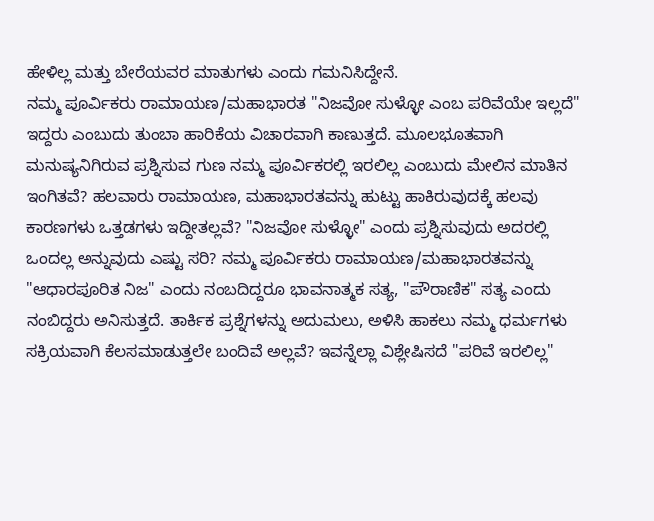ಹೇಳಿಲ್ಲ ಮತ್ತು ಬೇರೆಯವರ ಮಾತುಗಳು ಎಂದು ಗಮನಿಸಿದ್ದೇನೆ.
ನಮ್ಮ ಪೂರ್ವಿಕರು ರಾಮಾಯಣ/ಮಹಾಭಾರತ "ನಿಜವೋ ಸುಳ್ಳೋ ಎಂಬ ಪರಿವೆಯೇ ಇಲ್ಲದೆ" ಇದ್ದರು ಎಂಬುದು ತುಂಬಾ ಹಾರಿಕೆಯ ವಿಚಾರವಾಗಿ ಕಾಣುತ್ತದೆ. ಮೂಲಭೂತವಾಗಿ ಮನುಷ್ಯನಿಗಿರುವ ಪ್ರಶ್ನಿಸುವ ಗುಣ ನಮ್ಮ ಪೂರ್ವಿಕರಲ್ಲಿ ಇರಲಿಲ್ಲ ಎಂಬುದು ಮೇಲಿನ ಮಾತಿನ ಇಂಗಿತವೆ? ಹಲವಾರು ರಾಮಾಯಣ, ಮಹಾಭಾರತವನ್ನು ಹುಟ್ಟು ಹಾಕಿರುವುದಕ್ಕೆ ಹಲವು ಕಾರಣಗಳು ಒತ್ತಡಗಳು ಇದ್ದೀತಲ್ಲವೆ? "ನಿಜವೋ ಸುಳ್ಳೋ" ಎಂದು ಪ್ರಶ್ನಿಸುವುದು ಅದರಲ್ಲಿ ಒಂದಲ್ಲ ಅನ್ನುವುದು ಎಷ್ಟು ಸರಿ? ನಮ್ಮ ಪೂರ್ವಿಕರು ರಾಮಾಯಣ/ಮಹಾಭಾರತವನ್ನು "ಆಧಾರಪೂರಿತ ನಿಜ" ಎಂದು ನಂಬದಿದ್ದರೂ ಭಾವನಾತ್ಮಕ ಸತ್ಯ, "ಪೌರಾಣಿಕ" ಸತ್ಯ ಎಂದು ನಂಬಿದ್ದರು ಅನಿಸುತ್ತದೆ. ತಾರ್ಕಿಕ ಪ್ರಶ್ನೆಗಳನ್ನು ಅದುಮಲು, ಅಳಿಸಿ ಹಾಕಲು ನಮ್ಮ ಧರ್ಮಗಳು ಸಕ್ರಿಯವಾಗಿ ಕೆಲಸಮಾಡುತ್ತಲೇ ಬಂದಿವೆ ಅಲ್ಲವೆ? ಇವನ್ನೆಲ್ಲಾ ವಿಶ್ಲೇಷಿಸದೆ "ಪರಿವೆ ಇರಲಿಲ್ಲ"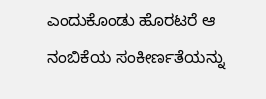ಎಂದುಕೊಂಡು ಹೊರಟರೆ ಆ ನಂಬಿಕೆಯ ಸಂಕೀರ್ಣತೆಯನ್ನು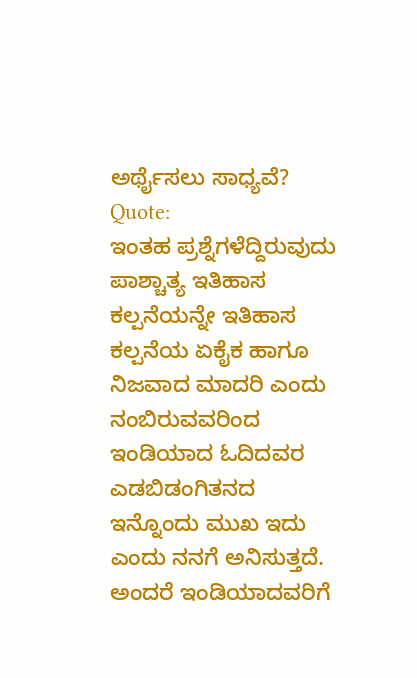ಅರ್ಥೈಸಲು ಸಾಧ್ಯವೆ?
Quote:
ಇಂತಹ ಪ್ರಶ್ನೆಗಳೆದ್ದಿರುವುದು ಪಾಶ್ಚಾತ್ಯ ಇತಿಹಾಸ ಕಲ್ಪನೆಯನ್ನೇ ಇತಿಹಾಸ ಕಲ್ಪನೆಯ ಏಕೈಕ ಹಾಗೂ ನಿಜವಾದ ಮಾದರಿ ಎಂದು ನಂಬಿರುವವರಿಂದ
ಇಂಡಿಯಾದ ಓದಿದವರ ಎಡಬಿಡಂಗಿತನದ ಇನ್ನೊಂದು ಮುಖ ಇದು ಎಂದು ನನಗೆ ಅನಿಸುತ್ತದೆ. ಅಂದರೆ ಇಂಡಿಯಾದವರಿಗೆ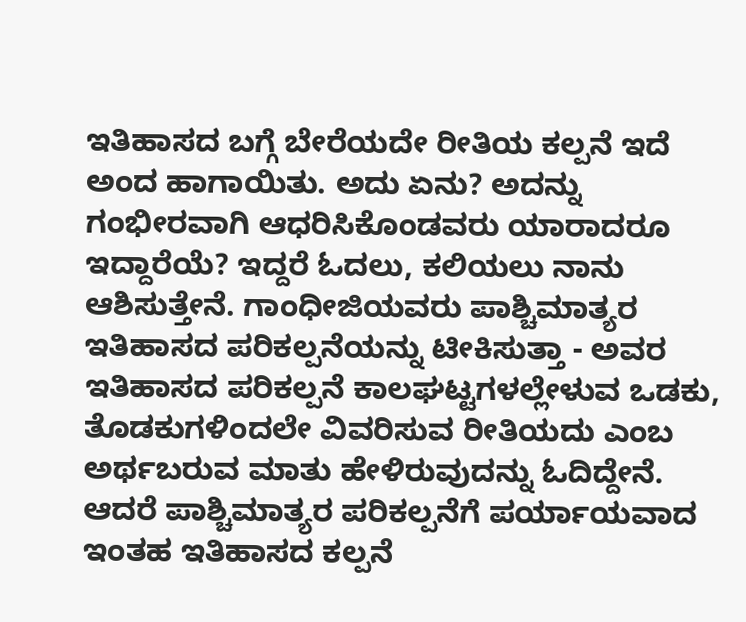ಇತಿಹಾಸದ ಬಗ್ಗೆ ಬೇರೆಯದೇ ರೀತಿಯ ಕಲ್ಪನೆ ಇದೆ ಅಂದ ಹಾಗಾಯಿತು. ಅದು ಏನು? ಅದನ್ನು ಗಂಭೀರವಾಗಿ ಆಧರಿಸಿಕೊಂಡವರು ಯಾರಾದರೂ ಇದ್ದಾರೆಯೆ? ಇದ್ದರೆ ಓದಲು, ಕಲಿಯಲು ನಾನು ಆಶಿಸುತ್ತೇನೆ. ಗಾಂಧೀಜಿಯವರು ಪಾಶ್ಚಿಮಾತ್ಯರ ಇತಿಹಾಸದ ಪರಿಕಲ್ಪನೆಯನ್ನು ಟೀಕಿಸುತ್ತಾ - ಅವರ ಇತಿಹಾಸದ ಪರಿಕಲ್ಪನೆ ಕಾಲಘಟ್ಟಗಳಲ್ಲೇಳುವ ಒಡಕು, ತೊಡಕುಗಳಿಂದಲೇ ವಿವರಿಸುವ ರೀತಿಯದು ಎಂಬ ಅರ್ಥಬರುವ ಮಾತು ಹೇಳಿರುವುದನ್ನು ಓದಿದ್ದೇನೆ. ಆದರೆ ಪಾಶ್ಚಿಮಾತ್ಯರ ಪರಿಕಲ್ಪನೆಗೆ ಪರ್ಯಾಯವಾದ ಇಂತಹ ಇತಿಹಾಸದ ಕಲ್ಪನೆ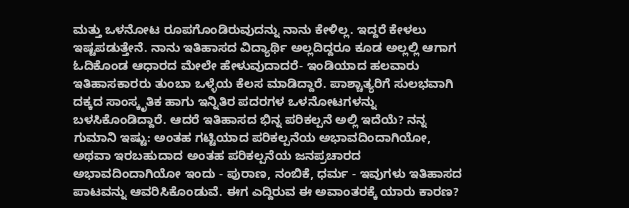ಮತ್ತು ಒಳನೋಟ ರೂಪಗೊಂಡಿರುವುದನ್ನು ನಾನು ಕೇಳಿಲ್ಲ. ಇದ್ದರೆ ಕೇಳಲು ಇಷ್ಟಪಡುತ್ತೇನೆ. ನಾನು ಇತಿಹಾಸದ ವಿದ್ಯಾರ್ಥಿ ಅಲ್ಲದಿದ್ದರೂ ಕೂಡ ಅಲ್ಲಲ್ಲಿ ಆಗಾಗ ಓದಿಕೊಂಡ ಆಧಾರದ ಮೇಲೇ ಹೇಳುವುದಾದರೆ- ಇಂಡಿಯಾದ ಹಲವಾರು ಇತಿಹಾಸಕಾರರು ತುಂಬಾ ಒಳ್ಳೆಯ ಕೆಲಸ ಮಾಡಿದ್ದಾರೆ. ಪಾಶ್ಚಾತ್ಯರಿಗೆ ಸುಲಭವಾಗಿ ದಕ್ಕದ ಸಾಂಸ್ಕೃತಿಕ ಹಾಗು ಇನ್ನಿತಿರ ಪದರಗಳ ಒಳನೋಟಗಳನ್ನು ಬಳಸಿಕೊಂಡಿದ್ದಾರೆ. ಆದರೆ ಇತಿಹಾಸದ ಭಿನ್ನ ಪರಿಕಲ್ಪನೆ ಅಲ್ಲಿ ಇದೆಯೆ? ನನ್ನ ಗುಮಾನಿ ಇಷ್ಟು: ಅಂತಹ ಗಟ್ಟಿಯಾದ ಪರಿಕಲ್ಪನೆಯ ಅಭಾವದಿಂದಾಗಿಯೋ, ಅಥವಾ ಇರಬಹುದಾದ ಅಂತಹ ಪರಿಕಲ್ಪನೆಯ ಜನಪ್ರಚಾರದ ಅಭಾವದಿಂದಾಗಿಯೋ ಇಂದು - ಪುರಾಣ, ನಂಬಿಕೆ, ಧರ್ಮ - ಇವುಗಳು ಇತಿಹಾಸದ ಪಾಟವನ್ನು ಆವರಿಸಿಕೊಂಡುವೆ. ಈಗ ಎದ್ದಿರುವ ಈ ಅವಾಂತರಕ್ಕೆ ಯಾರು ಕಾರಣ?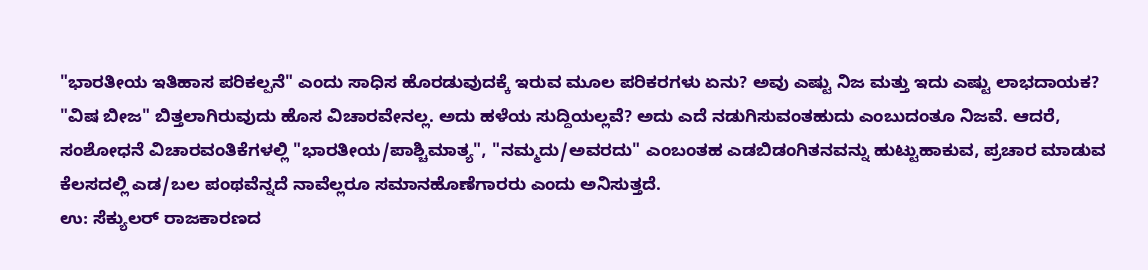"ಭಾರತೀಯ ಇತಿಹಾಸ ಪರಿಕಲ್ಪನೆ" ಎಂದು ಸಾಧಿಸ ಹೊರಡುವುದಕ್ಕೆ ಇರುವ ಮೂಲ ಪರಿಕರಗಳು ಏನು? ಅವು ಎಷ್ಟು ನಿಜ ಮತ್ತು ಇದು ಎಷ್ಟು ಲಾಭದಾಯಕ?
"ವಿಷ ಬೀಜ" ಬಿತ್ತಲಾಗಿರುವುದು ಹೊಸ ವಿಚಾರವೇನಲ್ಲ. ಅದು ಹಳೆಯ ಸುದ್ದಿಯಲ್ಲವೆ? ಅದು ಎದೆ ನಡುಗಿಸುವಂತಹುದು ಎಂಬುದಂತೂ ನಿಜವೆ. ಆದರೆ, ಸಂಶೋಧನೆ ವಿಚಾರವಂತಿಕೆಗಳಲ್ಲಿ "ಭಾರತೀಯ/ಪಾಶ್ಚಿಮಾತ್ಯ", "ನಮ್ಮದು/ಅವರದು" ಎಂಬಂತಹ ಎಡಬಿಡಂಗಿತನವನ್ನು ಹುಟ್ಟುಹಾಕುವ, ಪ್ರಚಾರ ಮಾಡುವ ಕೆಲಸದಲ್ಲಿ ಎಡ/ಬಲ ಪಂಥವೆನ್ನದೆ ನಾವೆಲ್ಲರೂ ಸಮಾನಹೊಣೆಗಾರರು ಎಂದು ಅನಿಸುತ್ತದೆ.
ಉ: ಸೆಕ್ಯುಲರ್ ರಾಜಕಾರಣದ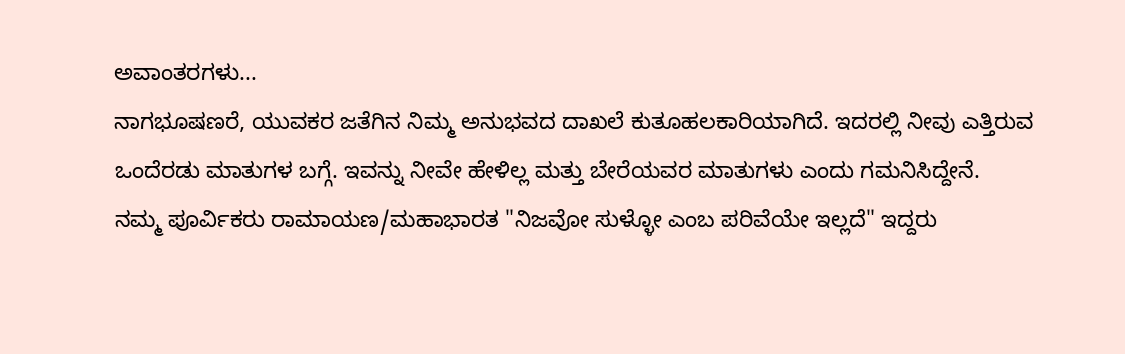ಅವಾಂತರಗಳು...
ನಾಗಭೂಷಣರೆ, ಯುವಕರ ಜತೆಗಿನ ನಿಮ್ಮ ಅನುಭವದ ದಾಖಲೆ ಕುತೂಹಲಕಾರಿಯಾಗಿದೆ. ಇದರಲ್ಲಿ ನೀವು ಎತ್ತಿರುವ ಒಂದೆರಡು ಮಾತುಗಳ ಬಗ್ಗೆ. ಇವನ್ನು ನೀವೇ ಹೇಳಿಲ್ಲ ಮತ್ತು ಬೇರೆಯವರ ಮಾತುಗಳು ಎಂದು ಗಮನಿಸಿದ್ದೇನೆ.
ನಮ್ಮ ಪೂರ್ವಿಕರು ರಾಮಾಯಣ/ಮಹಾಭಾರತ "ನಿಜವೋ ಸುಳ್ಳೋ ಎಂಬ ಪರಿವೆಯೇ ಇಲ್ಲದೆ" ಇದ್ದರು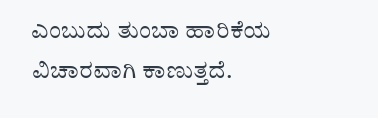ಎಂಬುದು ತುಂಬಾ ಹಾರಿಕೆಯ ವಿಚಾರವಾಗಿ ಕಾಣುತ್ತದೆ.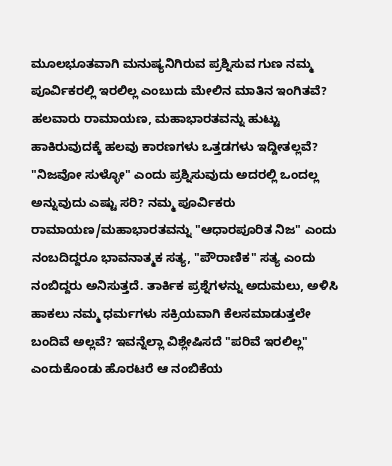ಮೂಲಭೂತವಾಗಿ ಮನುಷ್ಯನಿಗಿರುವ ಪ್ರಶ್ನಿಸುವ ಗುಣ ನಮ್ಮ ಪೂರ್ವಿಕರಲ್ಲಿ ಇರಲಿಲ್ಲ ಎಂಬುದು ಮೇಲಿನ ಮಾತಿನ ಇಂಗಿತವೆ? ಹಲವಾರು ರಾಮಾಯಣ, ಮಹಾಭಾರತವನ್ನು ಹುಟ್ಟು ಹಾಕಿರುವುದಕ್ಕೆ ಹಲವು ಕಾರಣಗಳು ಒತ್ತಡಗಳು ಇದ್ದೀತಲ್ಲವೆ? "ನಿಜವೋ ಸುಳ್ಳೋ" ಎಂದು ಪ್ರಶ್ನಿಸುವುದು ಅದರಲ್ಲಿ ಒಂದಲ್ಲ ಅನ್ನುವುದು ಎಷ್ಟು ಸರಿ? ನಮ್ಮ ಪೂರ್ವಿಕರು ರಾಮಾಯಣ/ಮಹಾಭಾರತವನ್ನು "ಆಧಾರಪೂರಿತ ನಿಜ" ಎಂದು ನಂಬದಿದ್ದರೂ ಭಾವನಾತ್ಮಕ ಸತ್ಯ, "ಪೌರಾಣಿಕ" ಸತ್ಯ ಎಂದು ನಂಬಿದ್ದರು ಅನಿಸುತ್ತದೆ. ತಾರ್ಕಿಕ ಪ್ರಶ್ನೆಗಳನ್ನು ಅದುಮಲು, ಅಳಿಸಿ ಹಾಕಲು ನಮ್ಮ ಧರ್ಮಗಳು ಸಕ್ರಿಯವಾಗಿ ಕೆಲಸಮಾಡುತ್ತಲೇ ಬಂದಿವೆ ಅಲ್ಲವೆ? ಇವನ್ನೆಲ್ಲಾ ವಿಶ್ಲೇಷಿಸದೆ "ಪರಿವೆ ಇರಲಿಲ್ಲ" ಎಂದುಕೊಂಡು ಹೊರಟರೆ ಆ ನಂಬಿಕೆಯ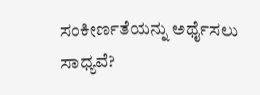ಸಂಕೀರ್ಣತೆಯನ್ನು ಅರ್ಥೈಸಲು ಸಾಧ್ಯವೆ?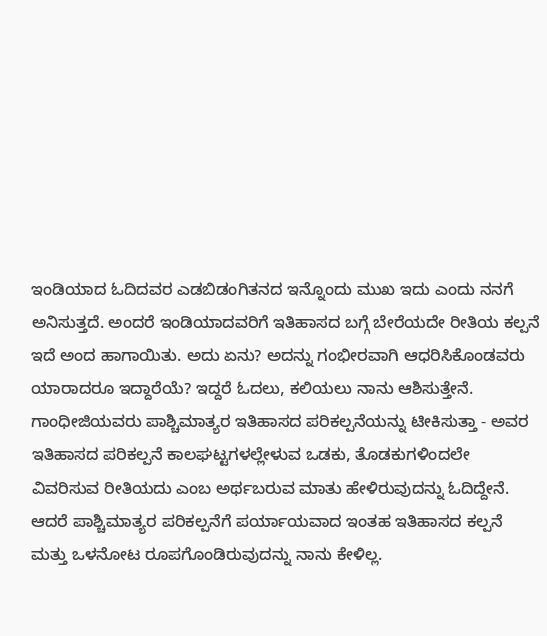ಇಂಡಿಯಾದ ಓದಿದವರ ಎಡಬಿಡಂಗಿತನದ ಇನ್ನೊಂದು ಮುಖ ಇದು ಎಂದು ನನಗೆ ಅನಿಸುತ್ತದೆ. ಅಂದರೆ ಇಂಡಿಯಾದವರಿಗೆ ಇತಿಹಾಸದ ಬಗ್ಗೆ ಬೇರೆಯದೇ ರೀತಿಯ ಕಲ್ಪನೆ ಇದೆ ಅಂದ ಹಾಗಾಯಿತು. ಅದು ಏನು? ಅದನ್ನು ಗಂಭೀರವಾಗಿ ಆಧರಿಸಿಕೊಂಡವರು ಯಾರಾದರೂ ಇದ್ದಾರೆಯೆ? ಇದ್ದರೆ ಓದಲು, ಕಲಿಯಲು ನಾನು ಆಶಿಸುತ್ತೇನೆ. ಗಾಂಧೀಜಿಯವರು ಪಾಶ್ಚಿಮಾತ್ಯರ ಇತಿಹಾಸದ ಪರಿಕಲ್ಪನೆಯನ್ನು ಟೀಕಿಸುತ್ತಾ - ಅವರ ಇತಿಹಾಸದ ಪರಿಕಲ್ಪನೆ ಕಾಲಘಟ್ಟಗಳಲ್ಲೇಳುವ ಒಡಕು, ತೊಡಕುಗಳಿಂದಲೇ ವಿವರಿಸುವ ರೀತಿಯದು ಎಂಬ ಅರ್ಥಬರುವ ಮಾತು ಹೇಳಿರುವುದನ್ನು ಓದಿದ್ದೇನೆ. ಆದರೆ ಪಾಶ್ಚಿಮಾತ್ಯರ ಪರಿಕಲ್ಪನೆಗೆ ಪರ್ಯಾಯವಾದ ಇಂತಹ ಇತಿಹಾಸದ ಕಲ್ಪನೆ ಮತ್ತು ಒಳನೋಟ ರೂಪಗೊಂಡಿರುವುದನ್ನು ನಾನು ಕೇಳಿಲ್ಲ.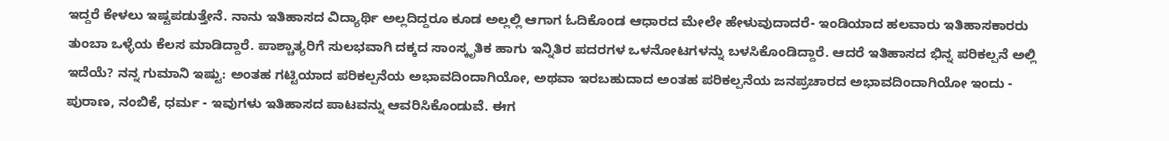ಇದ್ದರೆ ಕೇಳಲು ಇಷ್ಟಪಡುತ್ತೇನೆ. ನಾನು ಇತಿಹಾಸದ ವಿದ್ಯಾರ್ಥಿ ಅಲ್ಲದಿದ್ದರೂ ಕೂಡ ಅಲ್ಲಲ್ಲಿ ಆಗಾಗ ಓದಿಕೊಂಡ ಆಧಾರದ ಮೇಲೇ ಹೇಳುವುದಾದರೆ- ಇಂಡಿಯಾದ ಹಲವಾರು ಇತಿಹಾಸಕಾರರು ತುಂಬಾ ಒಳ್ಳೆಯ ಕೆಲಸ ಮಾಡಿದ್ದಾರೆ. ಪಾಶ್ಚಾತ್ಯರಿಗೆ ಸುಲಭವಾಗಿ ದಕ್ಕದ ಸಾಂಸ್ಕೃತಿಕ ಹಾಗು ಇನ್ನಿತಿರ ಪದರಗಳ ಒಳನೋಟಗಳನ್ನು ಬಳಸಿಕೊಂಡಿದ್ದಾರೆ. ಆದರೆ ಇತಿಹಾಸದ ಭಿನ್ನ ಪರಿಕಲ್ಪನೆ ಅಲ್ಲಿ ಇದೆಯೆ? ನನ್ನ ಗುಮಾನಿ ಇಷ್ಟು: ಅಂತಹ ಗಟ್ಟಿಯಾದ ಪರಿಕಲ್ಪನೆಯ ಅಭಾವದಿಂದಾಗಿಯೋ, ಅಥವಾ ಇರಬಹುದಾದ ಅಂತಹ ಪರಿಕಲ್ಪನೆಯ ಜನಪ್ರಚಾರದ ಅಭಾವದಿಂದಾಗಿಯೋ ಇಂದು - ಪುರಾಣ, ನಂಬಿಕೆ, ಧರ್ಮ - ಇವುಗಳು ಇತಿಹಾಸದ ಪಾಟವನ್ನು ಆವರಿಸಿಕೊಂಡುವೆ. ಈಗ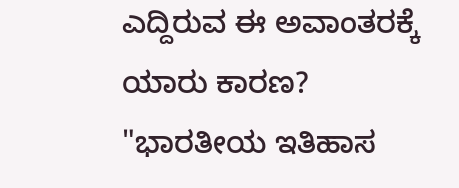ಎದ್ದಿರುವ ಈ ಅವಾಂತರಕ್ಕೆ ಯಾರು ಕಾರಣ? "ಭಾರತೀಯ ಇತಿಹಾಸ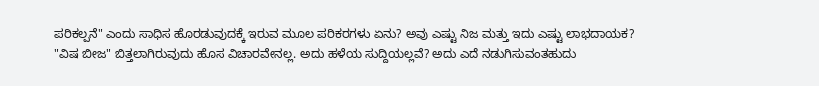ಪರಿಕಲ್ಪನೆ" ಎಂದು ಸಾಧಿಸ ಹೊರಡುವುದಕ್ಕೆ ಇರುವ ಮೂಲ ಪರಿಕರಗಳು ಏನು? ಅವು ಎಷ್ಟು ನಿಜ ಮತ್ತು ಇದು ಎಷ್ಟು ಲಾಭದಾಯಕ?
"ವಿಷ ಬೀಜ" ಬಿತ್ತಲಾಗಿರುವುದು ಹೊಸ ವಿಚಾರವೇನಲ್ಲ. ಅದು ಹಳೆಯ ಸುದ್ದಿಯಲ್ಲವೆ? ಅದು ಎದೆ ನಡುಗಿಸುವಂತಹುದು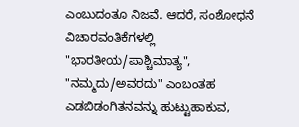ಎಂಬುದಂತೂ ನಿಜವೆ. ಆದರೆ, ಸಂಶೋಧನೆ ವಿಚಾರವಂತಿಕೆಗಳಲ್ಲಿ "ಭಾರತೀಯ/ಪಾಶ್ಚಿಮಾತ್ಯ", "ನಮ್ಮದು/ಅವರದು" ಎಂಬಂತಹ ಎಡಬಿಡಂಗಿತನವನ್ನು ಹುಟ್ಟುಹಾಕುವ,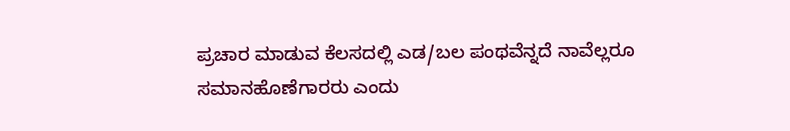ಪ್ರಚಾರ ಮಾಡುವ ಕೆಲಸದಲ್ಲಿ ಎಡ/ಬಲ ಪಂಥವೆನ್ನದೆ ನಾವೆಲ್ಲರೂ ಸಮಾನಹೊಣೆಗಾರರು ಎಂದು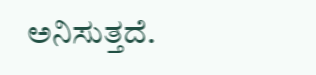ಅನಿಸುತ್ತದೆ.